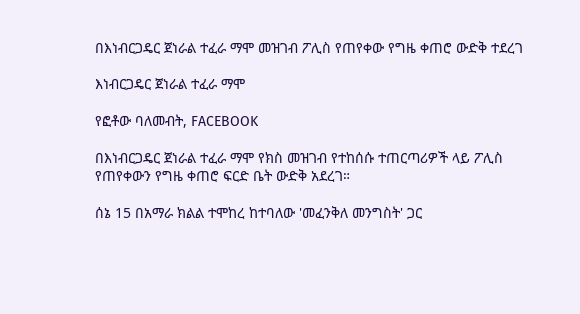በእነብርጋዴር ጀነራል ተፈራ ማሞ መዝገብ ፖሊስ የጠየቀው የግዜ ቀጠሮ ውድቅ ተደረገ

እነብርጋዴር ጀነራል ተፈራ ማሞ

የፎቶው ባለመብት, FACEBOOK

በእነብርጋዴር ጀነራል ተፈራ ማሞ የክስ መዝገብ የተከሰሱ ተጠርጣሪዎች ላይ ፖሊስ የጠየቀውን የግዜ ቀጠሮ ፍርድ ቤት ውድቅ አደረገ።

ሰኔ 15 በአማራ ክልል ተሞከረ ከተባለው 'መፈንቅለ መንግስት' ጋር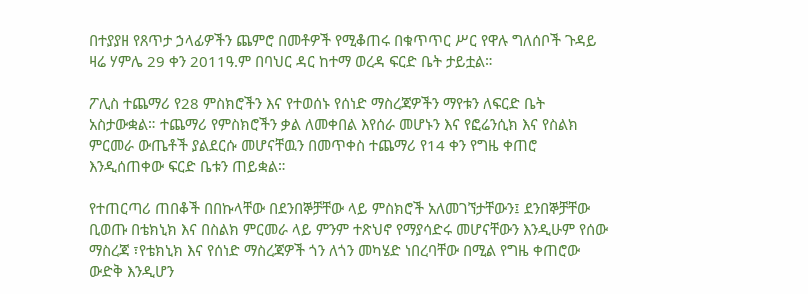በተያያዘ የጸጥታ ኃላፊዎችን ጨምሮ በመቶዎች የሚቆጠሩ በቁጥጥር ሥር የዋሉ ግለሰቦች ጉዳይ ዛሬ ሃምሌ 29 ቀን 2011ዓ.ም በባህር ዳር ከተማ ወረዳ ፍርድ ቤት ታይቷል።

ፖሊስ ተጨማሪ የ28 ምስክሮችን እና የተወሰኑ የሰነድ ማስረጃዎችን ማየቱን ለፍርድ ቤት አስታውቋል። ተጨማሪ የምስክሮችን ቃል ለመቀበል እየሰራ መሆኑን እና የፎሬንሲክ እና የስልክ ምርመራ ውጤቶች ያልደርሱ መሆናቸዉን በመጥቀስ ተጨማሪ የ14 ቀን የግዜ ቀጠሮ እንዲሰጠቀው ፍርድ ቤቱን ጠይቋል።

የተጠርጣሪ ጠበቆች በበኩላቸው በደንበኞቻቸው ላይ ምስክሮች አለመገኘታቸውን፤ ደንበኞቻቸው ቢወጡ በቴክኒክ እና በስልክ ምርመራ ላይ ምንም ተጽህኖ የማያሳድሩ መሆናቸውን እንዲሁም የሰው ማስረጃ ፣የቴክኒክ እና የሰነድ ማስረጃዎች ጎን ለጎን መካሄድ ነበረባቸው በሚል የግዜ ቀጠሮው ውድቅ እንዲሆን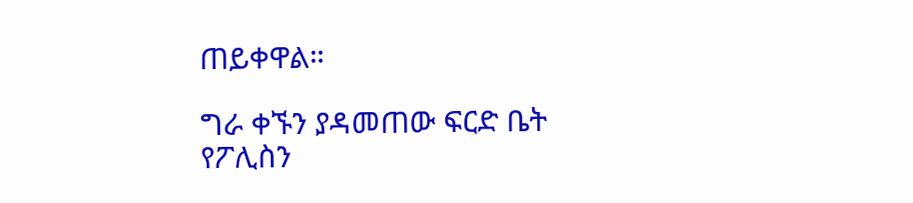ጠይቀዋል።

ግራ ቀኙን ያዳመጠው ፍርድ ቤት የፖሊስን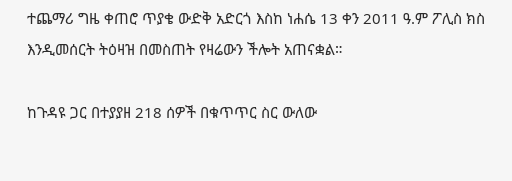ተጨማሪ ግዜ ቀጠሮ ጥያቄ ውድቅ አድርጎ እስከ ነሐሴ 13 ቀን 2011 ዓ.ም ፖሊስ ክስ እንዲመሰርት ትዕዛዝ በመስጠት የዛሬውን ችሎት አጠናቋል።

ከጉዳዩ ጋር በተያያዘ 218 ሰዎች በቁጥጥር ስር ውለው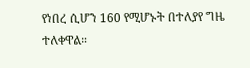የነበረ ሲሆን 160 የሚሆኑት በተለያየ ግዜ ተለቀዋል።